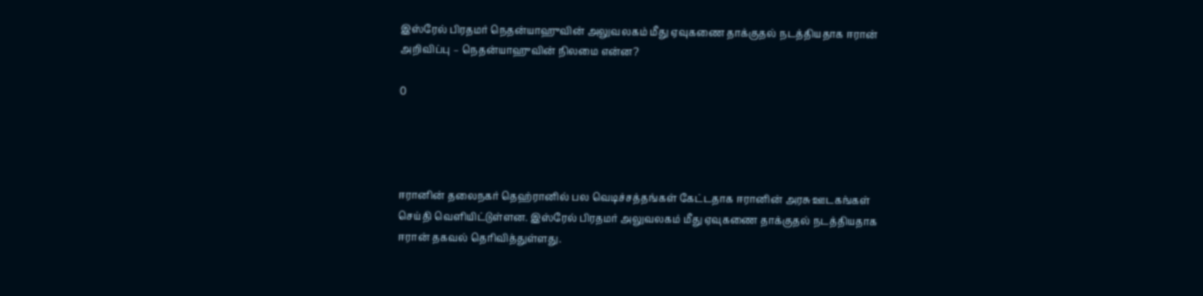இஸ்ரேல் பிரதமர் நெதன்யாஹுவின் அலுவலகம் மீது ஏவுகணை தாக்குதல் நடத்தியதாக ஈரான் அறிவிப்பு – நெதன்யாஹுவின் நிலமை என்ன?

0




ஈரானின் தலைநகர் தெஹ்ரானில் பல வெடிச்சத்தங்கள் கேட்டதாக ஈரானின் அரசு ஊடகங்கள் செய்தி வெளியிட்டுள்ளன. இஸ்ரேல் பிரதமர் அலுவலகம் மீது ஏவுகணை தாக்குதல் நடத்தியதாக ஈரான் தகவல் தெரிவித்துள்ளது.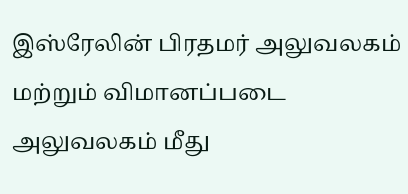இஸ்ரேலின் பிரதமர் அலுவலகம் மற்றும் விமானப்படை அலுவலகம் மீது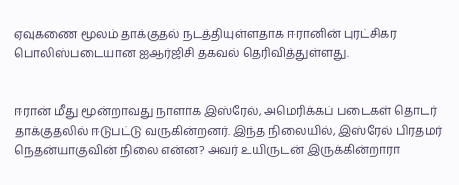ஏவுகணை மூலம் தாக்குதல் நடத்தியுள்ளதாக ஈரானின் புரட்சிகர பொலிஸ்படையான ஐஆர்ஜிசி தகவல் தெரிவித்துள்ளது.


ஈரான் மீது மூன்றாவது நாளாக இஸ்ரேல், அமெரிக்கப் படைகள் தொடர் தாக்குதலில் ஈடுபட்டு வருகின்றனர். இந்த நிலையில், இஸ்ரேல் பிரதமர் நெதன்யாகுவின் நிலை என்ன? அவர் உயிருடன் இருக்கின்றாரா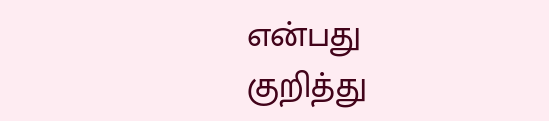என்பது குறித்து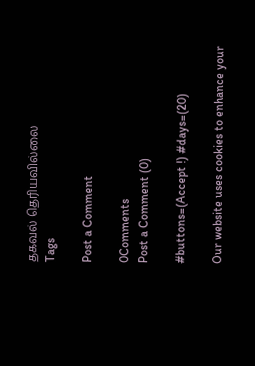தகவல் தெரியவில்லை
Tags

Post a Comment

0Comments
Post a Comment (0)

#buttons=(Accept !) #days=(20)

Our website uses cookies to enhance your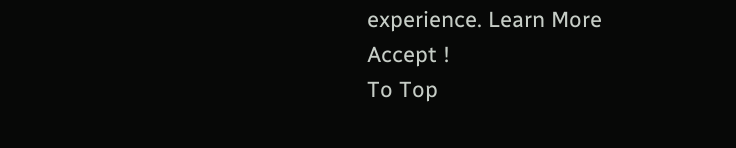experience. Learn More
Accept !
To Top